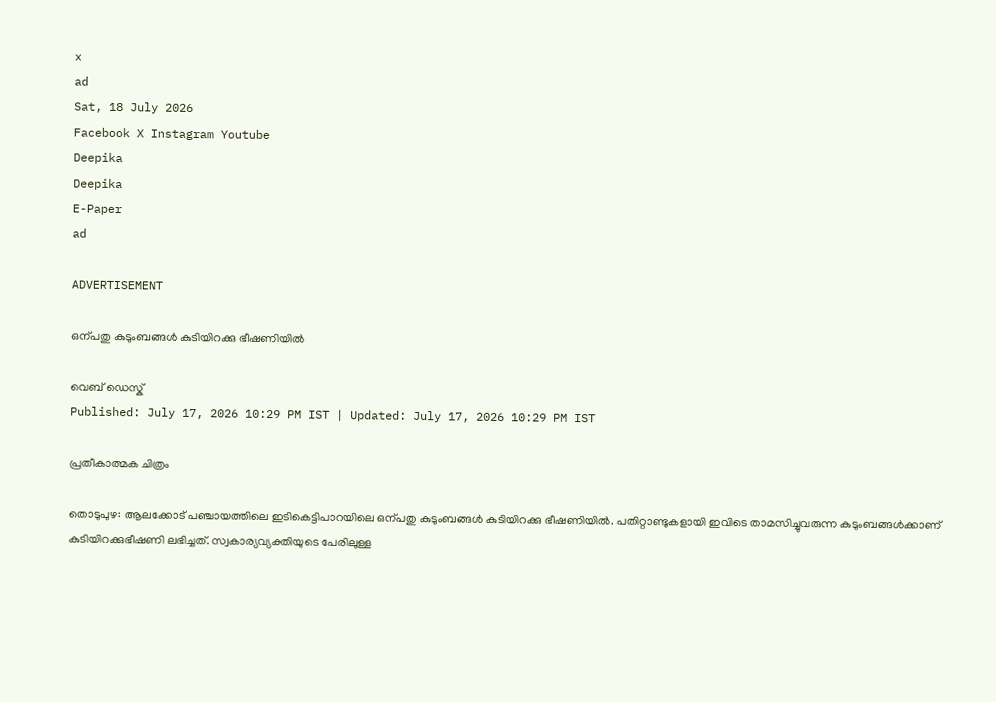x
ad
Sat, 18 July 2026
Facebook X Instagram Youtube
Deepika
Deepika
E-Paper
ad

ADVERTISEMENT

ഒന്പതു കുടുംബങ്ങള്‍ കുടിയിറക്കു ഭീഷണിയില്‍

വെബ് ഡെസ്ക്
Published: July 17, 2026 10:29 PM IST | Updated: July 17, 2026 10:29 PM IST

പ്രതീകാത്മക ചിത്രം

തൊടുപുഴ: ആലക്കോട് പഞ്ചായത്തിലെ ഇടികെട്ടിപാറയിലെ ഒന്പതു കുടുംബങ്ങള്‍ കുടിയിറക്കു ഭീഷണിയില്‍. പതിറ്റാണ്ടുകളായി ഇവിടെ താമസിച്ചുവരുന്ന കുടുംബങ്ങള്‍ക്കാണ് കുടിയിറക്കുഭീഷണി ലഭിച്ചത്. സ്വകാര്യവ്യക്തിയുടെ പേരിലുള്ള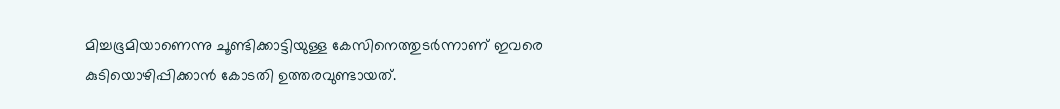മിച്ചഭൂമിയാണെന്നു ചൂണ്ടിക്കാട്ടിയുള്ള കേസിനെത്തുടര്‍ന്നാണ് ഇവരെ കുടിയൊഴിപ്പിക്കാന്‍ കോടതി ഉത്തരവുണ്ടായത്.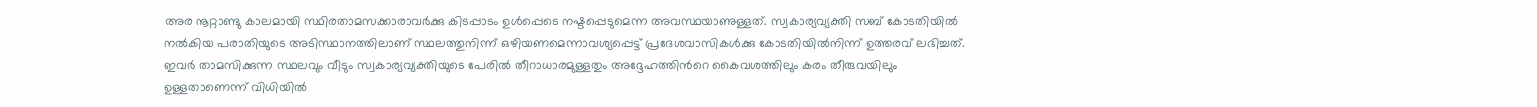അര നൂറ്റാണ്ടു കാലമായി സ്ഥിരതാമസക്കാരാവര്‍ക്കു കിടപ്പാടം ഉള്‍പ്പെടെ നഷ്ടപ്പെടുമെന്ന അവസ്ഥയാണുള്ളത്. സ്വകാര്യവ്യക്തി സബ് കോടതിയില്‍ നല്‍കിയ പരാതിയുടെ അടിസ്ഥാനത്തിലാണ് സ്ഥലത്തുനിന്ന് ഒഴിയണമെന്നാവശ്യപ്പെട്ട് പ്രദേശവാസികള്‍ക്കു കോടതിയില്‍നിന്ന് ഉത്തരവ് ലഭിച്ചത്. ഇവര്‍ താമസിക്കുന്ന സ്ഥലവും വീടും സ്വകാര്യവ്യക്തിയുടെ പേരില്‍ തീറാധാരമുള്ളതും അദ്ദേഹത്തിന്‍റെ കൈവശത്തിലും കരം തീരുവയിലും ഉള്ളതാണെന്ന് വിധിയില്‍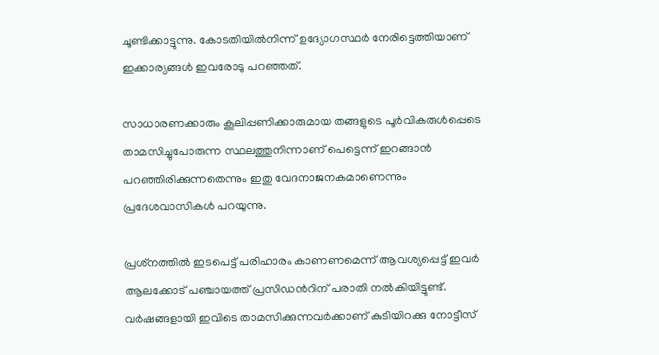ചൂണ്ടിക്കാട്ടുന്നു. കോടതിയില്‍നിന്ന് ഉദ്യോഗസ്ഥര്‍ നേരിട്ടെത്തിയാണ് ഇക്കാര്യങ്ങള്‍ ഇവരോടു പറഞ്ഞത്.

സാധാരണക്കാരും കൂലിപ്പണിക്കാരുമായ തങ്ങളുടെ പൂര്‍വികരുള്‍പ്പെടെ താമസിച്ചുപോരുന്ന സ്ഥലത്തുനിന്നാണ് പെട്ടെന്ന് ഇറങ്ങാന്‍ പറഞ്ഞിരിക്കുന്നതെന്നും ഇതു വേദനാജനകമാണെന്നും പ്രദേശവാസികള്‍ പറയുന്നു.

പ്രശ്‌നത്തില്‍ ഇടപെട്ട് പരിഹാരം കാണണമെന്ന് ആവശ്യപ്പെട്ട് ഇവര്‍ ആലക്കോട് പഞ്ചായത്ത് പ്രസിഡന്‍റിന് പരാതി നല്‍കിയിട്ടുണ്ട്. വര്‍ഷങ്ങളായി ഇവിടെ താമസിക്കുന്നവര്‍ക്കാണ് കുടിയിറക്കു നോട്ടീസ്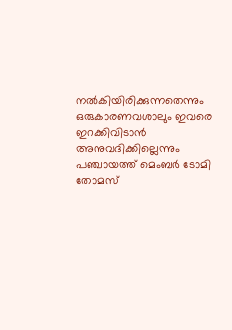നല്‍കിയിരിക്കുന്നതെന്നും ഒരുകാരണവശാലും ഇവരെ ഇറക്കിവിടാന്‍ അനുവദിക്കില്ലെന്നും പഞ്ചായത്ത് മെംബര്‍ ടോമി തോമസ്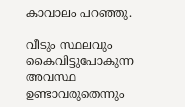കാവാലം പറഞ്ഞു.

വീടും സ്ഥലവും കൈവിട്ടുപോകുന്ന അവസ്ഥ ഉണ്ടാവരുതെന്നും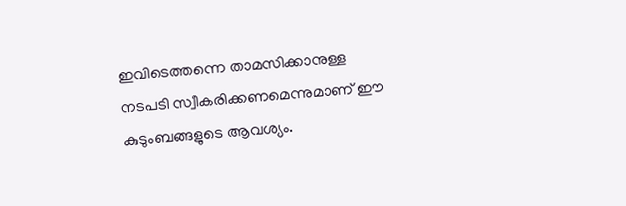ഇവിടെത്തന്നെ താമസിക്കാനുള്ള നടപടി സ്വീകരിക്കണമെന്നുമാണ് ഈ കുടുംബങ്ങളുടെ ആവശ്യം.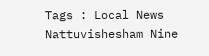Tags : Local News Nattuvishesham Nine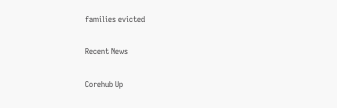families evicted

Recent News

Corehub Up